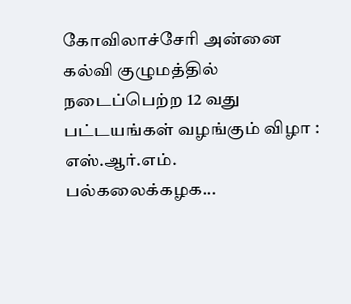கோவிலாச்சேரி அன்னை கல்வி குழுமத்தில் நடைப்பெற்ற 12 வது பட்டயங்கள் வழங்கும் விழா : எஸ்.ஆர்.எம். பல்கலைக்கழக...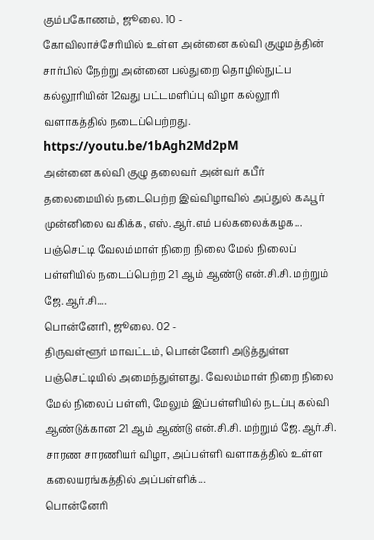கும்பகோணம், ஜூலை. 10 -
கோவிலாச்சேரியில் உள்ள அன்னை கல்வி குழுமத்தின் சார்பில் நேற்று அன்னை பல்துறை தொழில்நுட்ப கல்லூரியின் 12வது பட்டமளிப்பு விழா கல்லூரி வளாகத்தில் நடைப்பெற்றது.
https://youtu.be/1bAgh2Md2pM
அன்னை கல்வி குழு தலைவர் அன்வர் கபீர் தலைமையில் நடைபெற்ற இவ்விழாவில் அப்துல் கஃபூர் முன்னிலை வகிக்க, எஸ்.ஆர்.எம் பல்கலைக்கழக...
பஞ்செட்டி வேலம்மாள் நிறை நிலை மேல் நிலைப் பள்ளியில் நடைப்பெற்ற 21 ஆம் ஆண்டு என்.சி.சி. மற்றும் ஜே.ஆர்.சி....
பொன்னேரி, ஜூலை. 02 -
திருவள்ளூர் மாவட்டம், பொன்னேரி அடுத்துள்ள பஞ்செட்டியில் அமைந்துள்ளது. வேலம்மாள் நிறை நிலை மேல் நிலைப் பள்ளி, மேலும் இப்பள்ளியில் நடப்பு கல்வி ஆண்டுக்கான 21 ஆம் ஆண்டு என்.சி.சி. மற்றும் ஜே.ஆர்.சி. சாரண சாரணியர் விழா, அப்பள்ளி வளாகத்தில் உள்ள கலையரங்கத்தில் அப்பள்ளிக்...
பொன்னேரி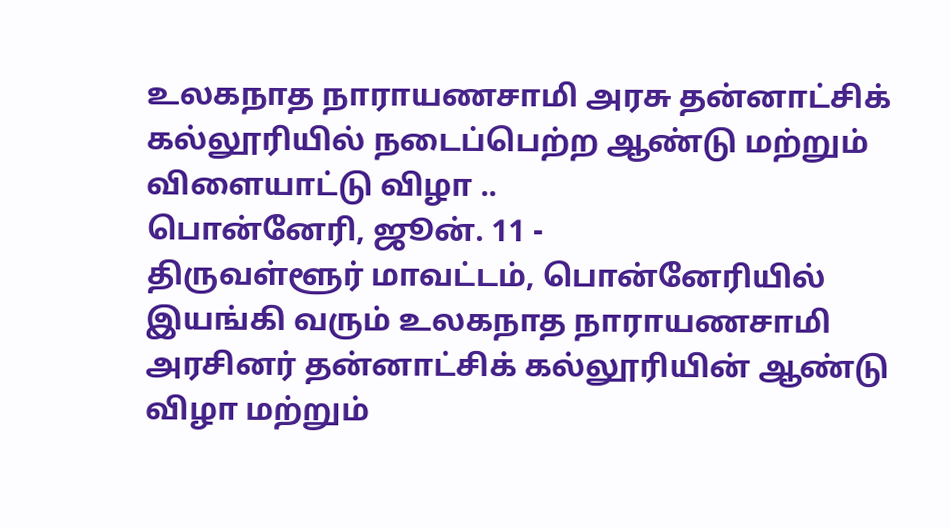உலகநாத நாராயணசாமி அரசு தன்னாட்சிக் கல்லூரியில் நடைப்பெற்ற ஆண்டு மற்றும் விளையாட்டு விழா ..
பொன்னேரி, ஜூன். 11 -
திருவள்ளூர் மாவட்டம், பொன்னேரியில் இயங்கி வரும் உலகநாத நாராயணசாமி அரசினர் தன்னாட்சிக் கல்லூரியின் ஆண்டு விழா மற்றும்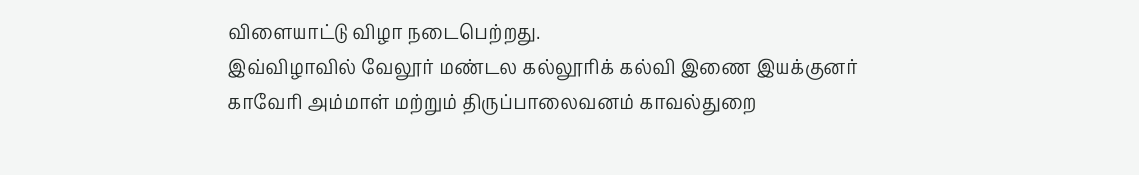விளையாட்டு விழா நடைபெற்றது.
இவ்விழாவில் வேலூர் மண்டல கல்லூரிக் கல்வி இணை இயக்குனர் காவேரி அம்மாள் மற்றும் திருப்பாலைவனம் காவல்துறை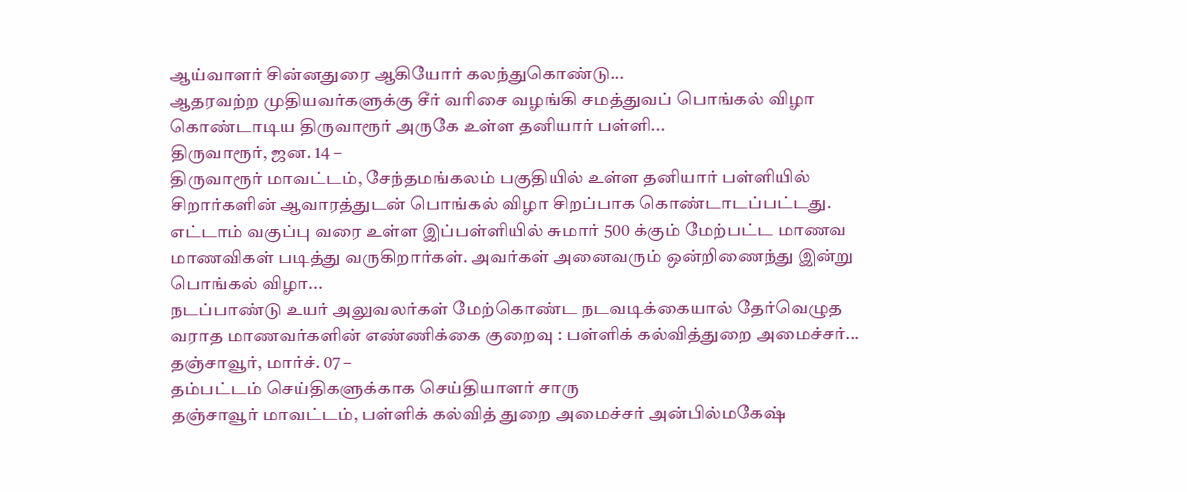ஆய்வாளர் சின்னதுரை ஆகியோர் கலந்துகொண்டு...
ஆதரவற்ற முதியவர்களுக்கு சீர் வரிசை வழங்கி சமத்துவப் பொங்கல் விழா கொண்டாடிய திருவாரூர் அருகே உள்ள தனியார் பள்ளி...
திருவாரூர், ஜன. 14 –
திருவாரூர் மாவட்டம், சேந்தமங்கலம் பகுதியில் உள்ள தனியார் பள்ளியில் சிறார்களின் ஆவாரத்துடன் பொங்கல் விழா சிறப்பாக கொண்டாடப்பட்டது.
எட்டாம் வகுப்பு வரை உள்ள இப்பள்ளியில் சுமார் 500 க்கும் மேற்பட்ட மாணவ மாணவிகள் படித்து வருகிறார்கள். அவர்கள் அனைவரும் ஒன்றிணைந்து இன்று பொங்கல் விழா...
நடப்பாண்டு உயர் அலுவலர்கள் மேற்கொண்ட நடவடிக்கையால் தேர்வெழுத வராத மாணவர்களின் எண்ணிக்கை குறைவு : பள்ளிக் கல்வித்துறை அமைச்சர்...
தஞ்சாவூர், மார்ச். 07 –
தம்பட்டம் செய்திகளுக்காக செய்தியாளர் சாரு
தஞ்சாவூர் மாவட்டம், பள்ளிக் கல்வித் துறை அமைச்சர் அன்பில்மகேஷ்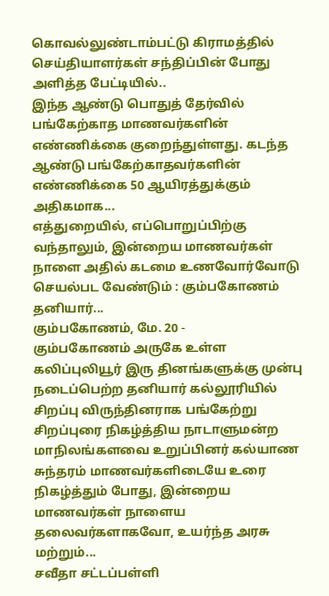கொவல்லுண்டாம்பட்டு கிராமத்தில் செய்தியாளர்கள் சந்திப்பின் போது அளித்த பேட்டியில்..
இந்த ஆண்டு பொதுத் தேர்வில் பங்கேற்காத மாணவர்களின் எண்ணிக்கை குறைந்துள்ளது. கடந்த ஆண்டு பங்கேற்காதவர்களின் எண்ணிக்கை 50 ஆயிரத்துக்கும் அதிகமாக...
எத்துறையில், எப்பொறுப்பிற்கு வந்தாலும், இன்றைய மாணவர்கள் நாளை அதில் கடமை உணவோர்வோடு செயல்பட வேண்டும் : கும்பகோணம் தனியார்...
கும்பகோணம், மே. 20 -
கும்பகோணம் அருகே உள்ள கலிப்புலியூர் இரு தினங்களுக்கு முன்பு நடைப்பெற்ற தனியார் கல்லூரியில் சிறப்பு விருந்தினராக பங்கேற்று சிறப்புரை நிகழ்த்திய நாடாளுமன்ற மாநிலங்களவை உறுப்பினர் கல்யாண சுந்தரம் மாணவர்களிடையே உரை நிகழ்த்தும் போது, இன்றைய மாணவர்கள் நாளைய தலைவர்களாகவோ, உயர்ந்த அரசு மற்றும்...
சவீதா சட்டப்பள்ளி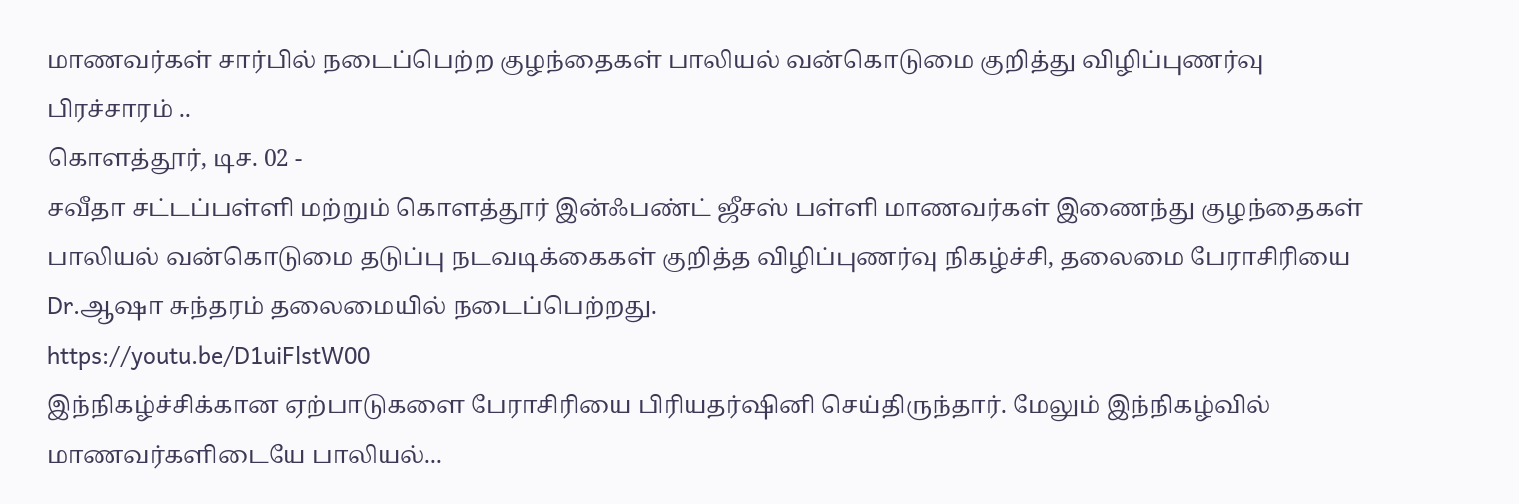மாணவர்கள் சார்பில் நடைப்பெற்ற குழந்தைகள் பாலியல் வன்கொடுமை குறித்து விழிப்புணர்வு பிரச்சாரம் ..
கொளத்தூர், டிச. 02 -
சவீதா சட்டப்பள்ளி மற்றும் கொளத்தூர் இன்ஃபண்ட் ஜீசஸ் பள்ளி மாணவர்கள் இணைந்து குழந்தைகள் பாலியல் வன்கொடுமை தடுப்பு நடவடிக்கைகள் குறித்த விழிப்புணர்வு நிகழ்ச்சி, தலைமை பேராசிரியை Dr.ஆஷா சுந்தரம் தலைமையில் நடைப்பெற்றது.
https://youtu.be/D1uiFlstW00
இந்நிகழ்ச்சிக்கான ஏற்பாடுகளை பேராசிரியை பிரியதர்ஷினி செய்திருந்தார். மேலும் இந்நிகழ்வில் மாணவர்களிடையே பாலியல்...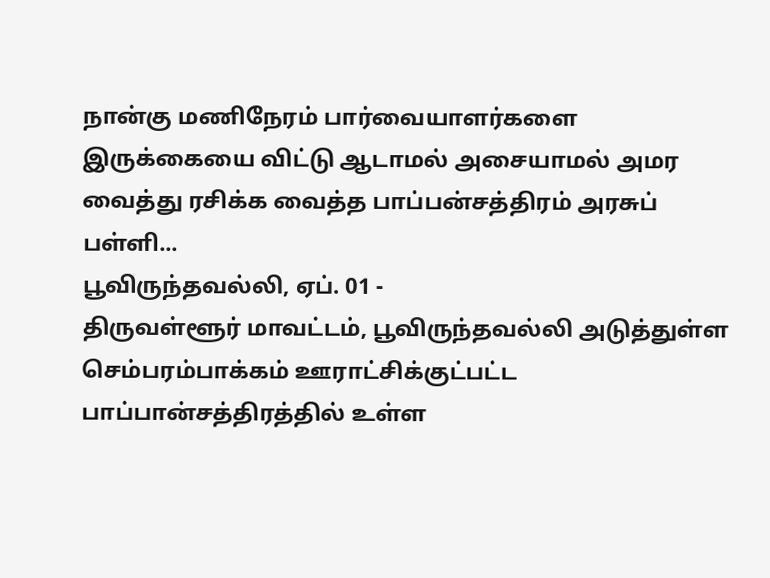நான்கு மணிநேரம் பார்வையாளர்களை இருக்கையை விட்டு ஆடாமல் அசையாமல் அமர வைத்து ரசிக்க வைத்த பாப்பன்சத்திரம் அரசுப் பள்ளி...
பூவிருந்தவல்லி, ஏப். 01 -
திருவள்ளூர் மாவட்டம், பூவிருந்தவல்லி அடுத்துள்ள செம்பரம்பாக்கம் ஊராட்சிக்குட்பட்ட பாப்பான்சத்திரத்தில் உள்ள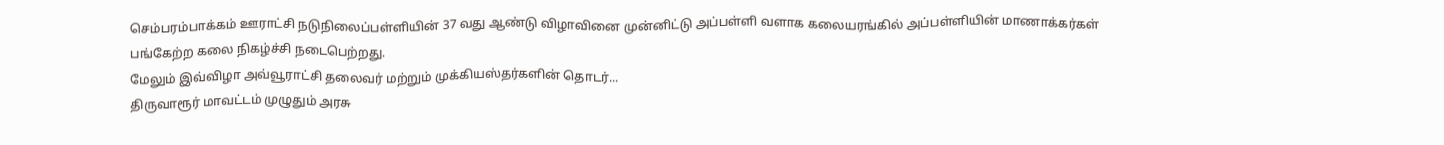செம்பரம்பாக்கம் ஊராட்சி நடுநிலைப்பள்ளியின் 37 வது ஆண்டு விழாவினை முன்னிட்டு அப்பள்ளி வளாக கலையரங்கில் அப்பள்ளியின் மாணாக்கர்கள் பங்கேற்ற கலை நிகழ்ச்சி நடைபெற்றது.
மேலும் இவ்விழா அவ்வூராட்சி தலைவர் மற்றும் முக்கியஸ்தர்களின் தொடர்...
திருவாரூர் மாவட்டம் முழுதும் அரசு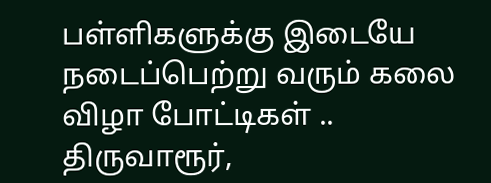பள்ளிகளுக்கு இடையே நடைப்பெற்று வரும் கலை விழா போட்டிகள் ..
திருவாரூர்,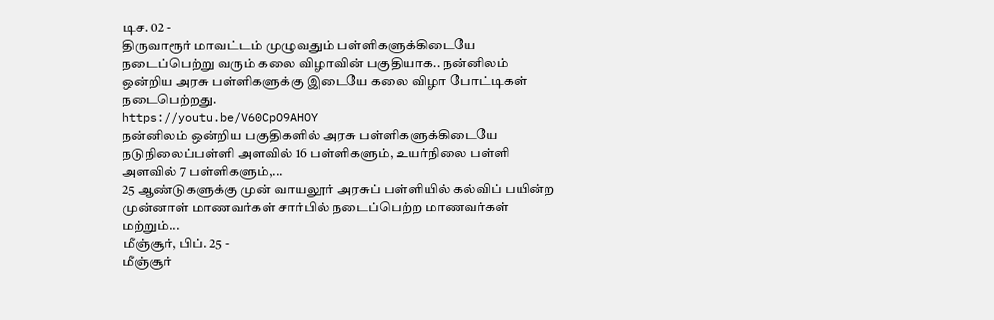டிச. 02 -
திருவாரூர் மாவட்டம் முழுவதும் பள்ளிகளுக்கிடையே நடைப்பெற்று வரும் கலை விழாவின் பகுதியாக.. நன்னிலம் ஒன்றிய அரசு பள்ளிகளுக்கு இடையே கலை விழா போட்டிகள் நடைபெற்றது.
https://youtu.be/V60CpO9AHOY
நன்னிலம் ஒன்றிய பகுதிகளில் அரசு பள்ளிகளுக்கிடையே நடுநிலைப்பள்ளி அளவில் 16 பள்ளிகளும், உயர்நிலை பள்ளி அளவில் 7 பள்ளிகளும்,...
25 ஆண்டுகளுக்கு முன் வாயலூர் அரசுப் பள்ளியில் கல்விப் பயின்ற முன்னாள் மாணவர்கள் சார்பில் நடைப்பெற்ற மாணவர்கள் மற்றும்...
மீஞ்சூர், பிப். 25 -
மீஞ்சூர்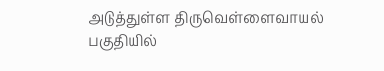அடுத்துள்ள திருவெள்ளைவாயல் பகுதியில்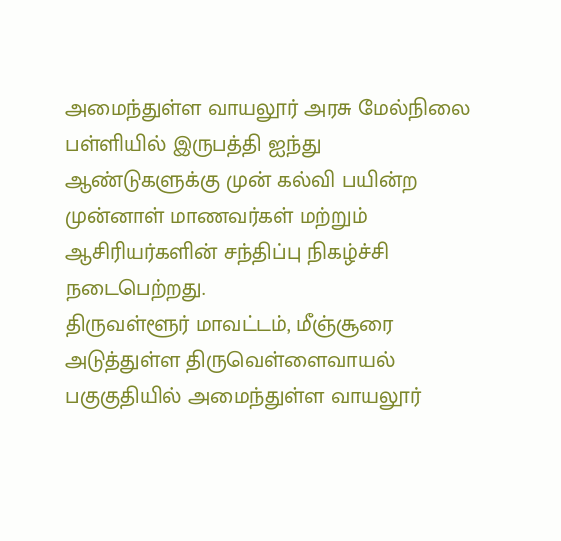அமைந்துள்ள வாயலூர் அரசு மேல்நிலை பள்ளியில் இருபத்தி ஐந்து ஆண்டுகளுக்கு முன் கல்வி பயின்ற முன்னாள் மாணவர்கள் மற்றும் ஆசிரியர்களின் சந்திப்பு நிகழ்ச்சி நடைபெற்றது.
திருவள்ளூர் மாவட்டம், மீஞ்சூரை அடுத்துள்ள திருவெள்ளைவாயல் பகுகுதியில் அமைந்துள்ள வாயலூர்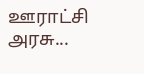ஊராட்சி அரசு...